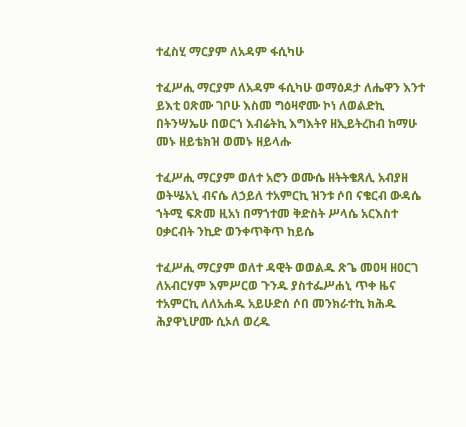ተፈስሂ ማርያም ለአዳም ፋሲካሁ

ተፈሥሒ ማርያም ለአዳም ፋሲካሁ ወማዕዶታ ለሔዋን እንተ ይእቲ ዐጽሙ ገቦሁ እስመ ግዕዛኖሙ ኮነ ለወልድኪ በትንሣኤሁ በወርኀ እብሬትኪ እግእትየ ዘኢይትረከብ ከማሁ መኑ ዘይቴክዝ ወመኑ ዘይላሑ

ተፈሥሒ ማርያም ወለተ አሮን ወሙሴ ዘትትቄጸሊ አብያዘ ወትሤአኒ ብናሴ ለኃይለ ተአምርኪ ዝንቱ ሶበ ናቄርብ ውዳሴ ኀትሚ ፍጽመ ዚአነ በማኀተመ ቅድስት ሥላሴ አርእስተ ዐቃርብት ንኪድ ወንቀጥቅጥ ከይሴ

ተፈሥሒ ማርያም ወለተ ዳዊት ወወልዱ ጽጌ መዐዛ ዘዐርገ ለአብርሃም እምሥርወ ጉንዱ ያስተፌሥሐኒ ጥቀ ዜና ተአምርኪ ለለአሐዱ አይሁድሰ ሶበ መንክራተኪ ክሕዱ ሕያዋኒሆሙ ሲኦለ ወረዱ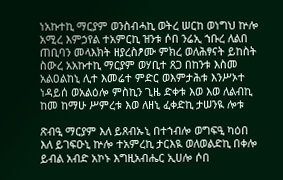ነአኩተኪ ማርያም ወንስብሓኪ ወትረ ሠርከ ወነግህ ኵሎ አሚረ እምኃየል ተአምርኪ ዝንቱ ሶበ ንሬኢ ኀቡረ ለልበ ጠቢባን መላእክት ዘያረስፆሙ ምክረ ወለሕፃናት ይከስት ስውረ አአኩተኪ ማርያም ወሃቢተ ጸጋ በከንቱ እስመ አልዐልከኒ ሊተ እመሬተ ምድር ወእምታሕቱ እንሥኦተ ነዳይሰ ወአልዕሎ ምስኪን ጊዜ ድቀቱ እወ እወ ለልብኪ ከመ ከማሁ ሥምረቱ እወ ለዘኒ ፈቀድኪ ታሠንዪ ሎቱ

ጽብዒ ማርያም እለ ይጸብኡኒ በተኀብሎ ወግፍዒ ካዕበ እለ ይገፍዑኒ ኵሎ ተአምረኪ ታርእዪ ወለወልድኪ በቀሎ ይብል አብድ አኮኑ እግዚአብሔር ኢሀሎ ሶበ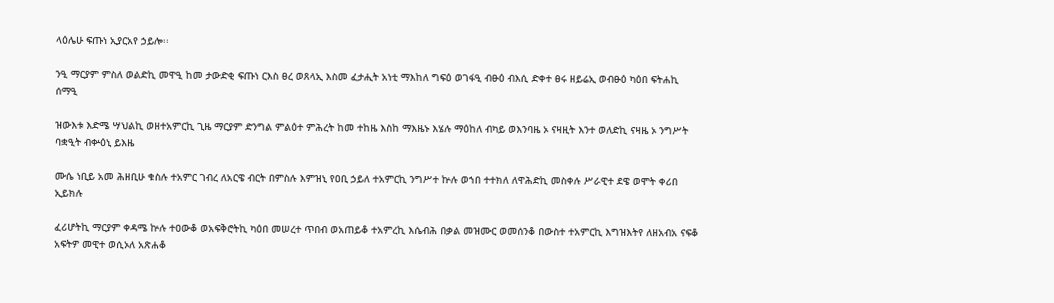ላዕሌሁ ፍጡነ ኢያርአየ ኃይሎ፡፡

ንዒ ማርያም ምስለ ወልድኪ መዋዒ ከመ ታውድቂ ፍጡነ ርእስ ፀረ ወጸላኢ እስመ ፈታሒት አነቲ ማእከለ ግፍዕ ወገፋዒ ብፁዕ ብእሲ ድቀተ ፀሩ ዘይሬኢ ወብፁዕ ካዕበ ፍትሐኪ ሰማዒ

ዝውእቱ እድሜ ሣህልኪ ወዘተአምርኪ ጊዜ ማርያም ድንግል ምልዕተ ምሕረት ከመ ተከዜ እስከ ማእዜኑ እሄሉ ማዕከለ ብካይ ወእንባዜ ኦ ናዛዚት እንተ ወለድኪ ናዛዜ ኦ ንግሥት ባቋዒት ብቍዕኒ ይእዜ

ሙሴ ነቢይ አመ ሕዘቢሁ ቁስሉ ተአምር ገብረ ለአርዌ ብርት በምስሉ እምዝኒ የዐቢ ኃይለ ተአምርኪ ንግሥተ ኵሉ ወኀበ ተተክለ ለዋሕድኪ መስቀሉ ሥራዊተ ደዌ ወሞት ቀሪበ ኢይክሉ

ፈሪሆትኪ ማርያም ቀዳሜ ኵሉ ተዐውቆ ወአፍቅሮትኪ ካዕበ መሠረተ ጥበብ ወአጠይቆ ተአምረኪ እሴብሕ በቃል መዝሙር ወመሰንቆ በውስተ ተአምርኪ እግዝእትየ ለዘአብአ ናፍቆ አፍትዎ መዊተ ወሲኦለ አጽሐቆ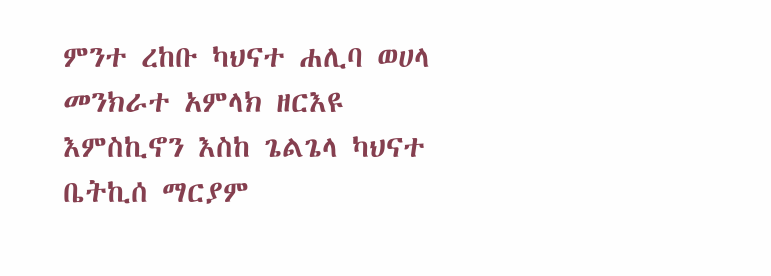ምንተ ረከቡ ካህናተ ሐሊባ ወሀላ መንክራተ አምላክ ዘርእዩ እምስኪኖን እስከ ጌልጌላ ካህናተ ቤትኪሰ ማርያም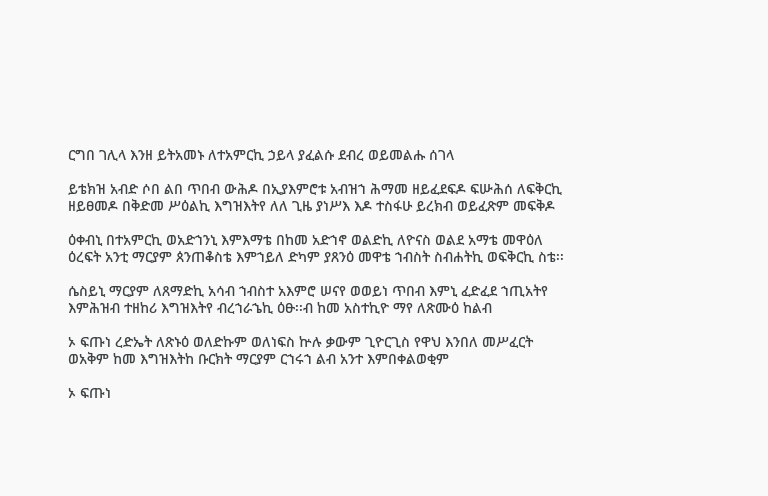ርግበ ገሊላ እንዘ ይትአመኑ ለተአምርኪ ኃይላ ያፈልሱ ደብረ ወይመልሑ ሰገላ

ይቴክዝ አብድ ሶበ ልበ ጥበብ ውሕዶ በኢያእምሮቱ አብዝኀ ሕማመ ዘይፈደፍዶ ፍሡሕሰ ለፍቅርኪ ዘይፀመዶ በቅድመ ሥዕልኪ እግዝእትየ ለለ ጊዜ ያነሥእ እዶ ተስፋሁ ይረክብ ወይፈጽም መፍቅዶ

ዕቀብኒ በተአምርኪ ወአድኀንኒ እምእማቴ በከመ አድኀኖ ወልድኪ ለዮናስ ወልደ አማቴ መዋዕለ ዕረፍት አንቲ ማርያም ጰንጠቆስቴ እምኀይለ ድካም ያጸንዕ መዋቴ ኀብስት ስብሐትኪ ወፍቅርኪ ስቴ፡፡

ሴስይኒ ማርያም ለጸማድኪ አሳብ ኀብስተ አእምሮ ሠናየ ወወይነ ጥበብ እምኒ ፈድፈደ ኀጢአትየ እምሕዝብ ተዘከሪ እግዝእትየ ብረኀራኄኪ ዕፁ፡፡ብ ከመ አስተኪዮ ማየ ለጽሙዕ ከልብ

ኦ ፍጡነ ረድኤት ለጽኑዕ ወለድኩም ወለነፍስ ኵሉ ቃውም ጊዮርጊስ የዋህ እንበለ መሥፈርት ወአቅም ከመ እግዝእትከ ቡርክት ማርያም ርኀሩኀ ልብ አንተ እምበቀልወቂም

ኦ ፍጡነ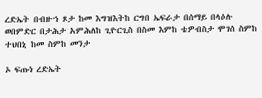ረድኤት በብዙኀ ጾታ ከመ እግዝእትከ ርግበ ኤፍራታ በሰማይ በላዕሉ ወበምድር በታሕታ አምሕለከ ጊዮርጊስ በስመ እምከ ቴዎብስታ ሞገሰ ስምከ ተህበኒ ከመ ስምከ መንታ

ኦ ፍጡነ ረድኤት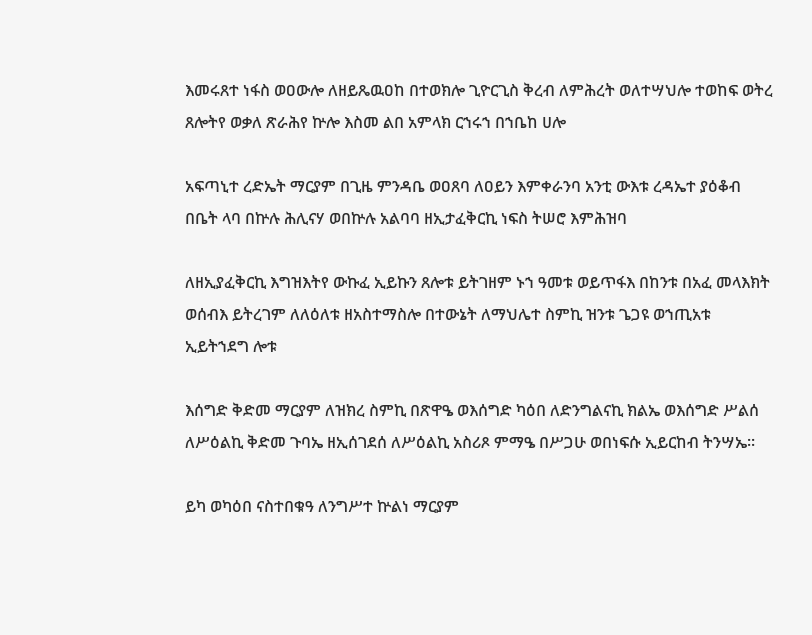እመሩጸተ ነፋስ ወዐውሎ ለዘይጼዉዐከ በተወክሎ ጊዮርጊስ ቅረብ ለምሕረት ወለተሣህሎ ተወከፍ ወትረ ጸሎትየ ወቃለ ጽራሕየ ኵሎ እስመ ልበ አምላክ ርኀሩኀ በኀቤከ ሀሎ

አፍጣኒተ ረድኤት ማርያም በጊዜ ምንዳቤ ወዐጸባ ለዐይን እምቀራንባ አንቲ ውእቱ ረዳኤተ ያዕቆብ በቤት ላባ በኵሉ ሕሊናሃ ወበኵሉ አልባባ ዘኢታፈቅርኪ ነፍስ ትሠሮ እምሕዝባ

ለዘኢያፈቅርኪ እግዝእትየ ውኩፈ ኢይኩን ጸሎቱ ይትገዘም ኑኀ ዓመቱ ወይጥፋእ በከንቱ በአፈ መላእክት ወሰብእ ይትረገም ለለዕለቱ ዘአስተማስሎ በተውኔት ለማህሌተ ስምኪ ዝንቱ ጌጋዩ ወኀጢአቱ ኢይትኀደግ ሎቱ

እሰግድ ቅድመ ማርያም ለዝክረ ስምኪ በጽዋዔ ወእሰግድ ካዕበ ለድንግልናኪ ክልኤ ወእሰግድ ሥልሰ ለሥዕልኪ ቅድመ ጉባኤ ዘኢሰገደሰ ለሥዕልኪ አስሪጾ ምማዔ በሥጋሁ ወበነፍሱ ኢይርከብ ትንሣኤ፡፡

ይካ ወካዕበ ናስተበቁዓ ለንግሥተ ኵልነ ማርያም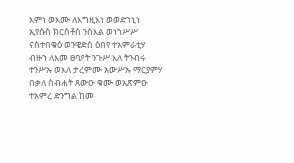እምነ ወእሙ ለእግዚእነ ወወድኀኒነ ኢየሱስ ክርስቶስ ንስእል ወነኀሥሥ ናስተበቁዕ ወንዌድስ ዕበየ ተአምራቲሃ ብዙኀ ለእመ ፀባዖት ንጉሥ እለ ትንብሩ ተንሥኡ ወእለ ታረምሙ አውሥኡ ማርያምሃ በቃለ ስብሐት ጸውዑ ቁሙ ወአጽምዑ ተአምረ ድንግል ከመ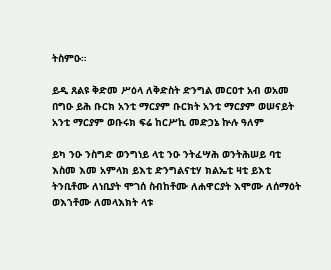ትስምዑ።

ይዲ ጸልዩ ቅድመ ሥዕላ ለቅድስት ድንግል መርዐተ አብ ወአመ በግዑ ይሕ ቡርክ አንቲ ማርያም ቡርክት አንቲ ማርያም ወሠናይት አንቲ ማርያም ወቡሩክ ፍሬ ከርሥኪ መድኃኔ ኵሉ ዓለም

ይካ ንዑ ንስግድ ወንግነይ ላቲ ንዑ ንትፈሣሕ ወንትሕሠይ ባቲ እስመ እመ አምላክ ይእቲ ድንግልናቲሃ ክልኤቲ ዛቲ ይእቲ ትንቢቶሙ ለነቢያት ሞገሰ ስብከቶሙ ለሐዋርያት እሞሙ ለሰማዕት ወእኀቶሙ ለመላእክት ላቱ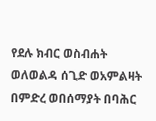የደሉ ክብር ወስብሐት ወለወልዳ ሰጊድ ወአምልዛት በምድረ ወበሰማያት በባሕር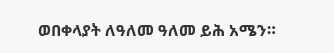ወበቀላያት ለዓለመ ዓለመ ይሕ አሜን።